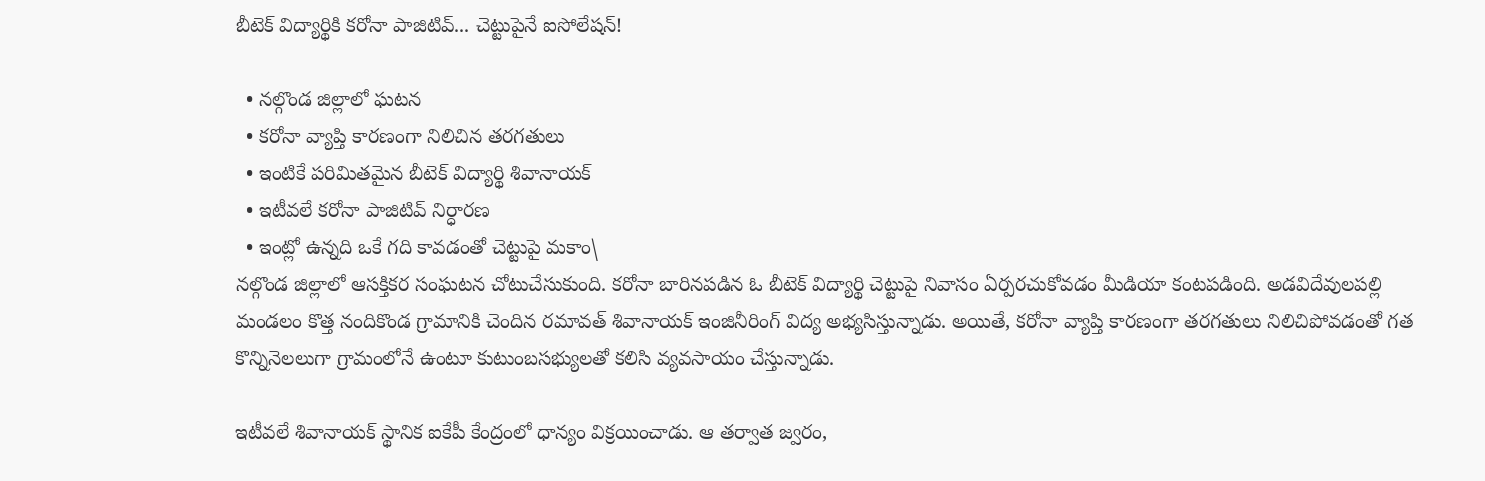బీటెక్ విద్యార్థికి కరోనా పాజిటివ్... చెట్టుపైనే ఐసోలేషన్!

  • నల్గొండ జిల్లాలో ఘటన
  • కరోనా వ్యాప్తి కారణంగా నిలిచిన తరగతులు
  • ఇంటికే పరిమితమైన బీటెక్ విద్యార్థి శివానాయక్
  • ఇటీవలే కరోనా పాజిటివ్ నిర్ధారణ
  • ఇంట్లో ఉన్నది ఒకే గది కావడంతో చెట్టుపై మకాం\
నల్గొండ జిల్లాలో ఆసక్తికర సంఘటన చోటుచేసుకుంది. కరోనా బారినపడిన ఓ బీటెక్ విద్యార్థి చెట్టుపై నివాసం ఏర్పరచుకోవడం మీడియా కంటపడింది. అడవిదేవులపల్లి మండలం కొత్త నందికొండ గ్రామానికి చెందిన రమావత్ శివానాయక్ ఇంజినీరింగ్ విద్య అభ్యసిస్తున్నాడు. అయితే, కరోనా వ్యాప్తి కారణంగా తరగతులు నిలిచిపోవడంతో గత కొన్నినెలలుగా గ్రామంలోనే ఉంటూ కుటుంబసభ్యులతో కలిసి వ్యవసాయం చేస్తున్నాడు.

ఇటీవలే శివానాయక్ స్థానిక ఐకేపీ కేంద్రంలో ధాన్యం విక్రయించాడు. ఆ తర్వాత జ్వరం,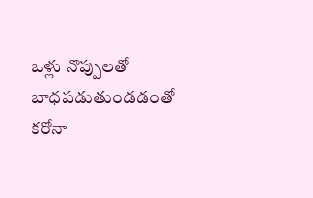ఒళ్లు నొప్పులతో బాధపడుతుండడంతో కరోనా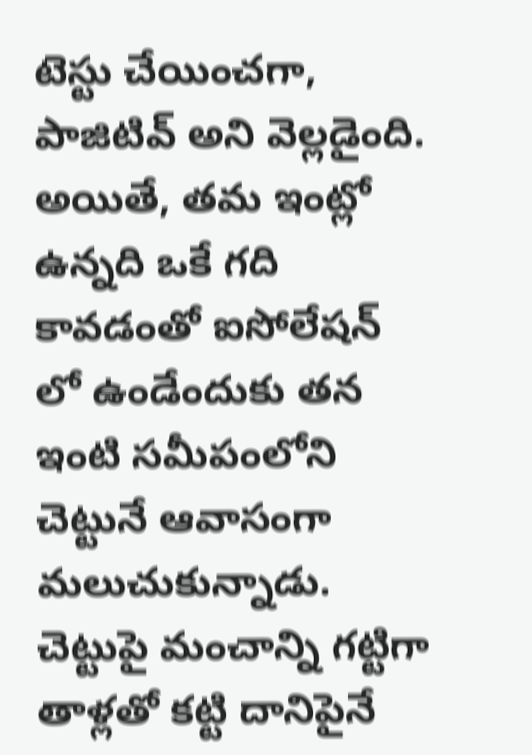టెస్టు చేయించగా, పాజిటివ్ అని వెల్లడైంది. అయితే, తమ ఇంట్లో ఉన్నది ఒకే గది కావడంతో ఐసోలేషన్ లో ఉండేందుకు తన ఇంటి సమీపంలోని చెట్టునే ఆవాసంగా మలుచుకున్నాడు. చెట్టుపై మంచాన్ని గట్టిగా తాళ్లతో కట్టి దానిపైనే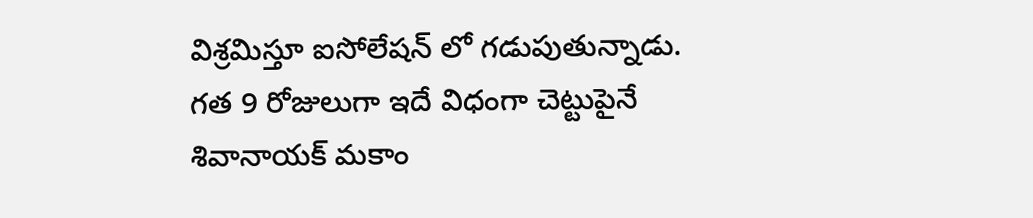విశ్రమిస్తూ ఐసోలేషన్ లో గడుపుతున్నాడు. గత 9 రోజులుగా ఇదే విధంగా చెట్టుపైనే శివానాయక్ మకాం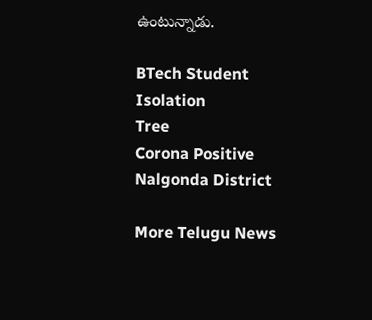ఉంటున్నాడు.

BTech Student
Isolation
Tree
Corona Positive
Nalgonda District

More Telugu News